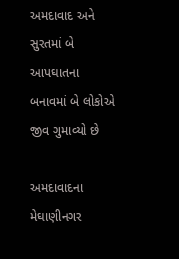અમદાવાદ અને સુરતમાં બે આપઘાતના બનાવમાં બે લોકોએ જીવ ગુમાવ્યો છે

અમદાવાદના મેઘાણીનગર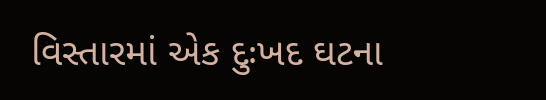વિસ્તારમાં એક દુઃખદ ઘટના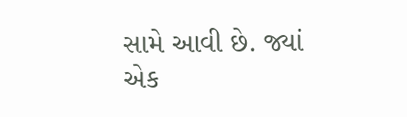સામે આવી છે. જ્યાં એક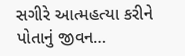સગીરે આત્મહત્યા કરીને પોતાનું જીવન…